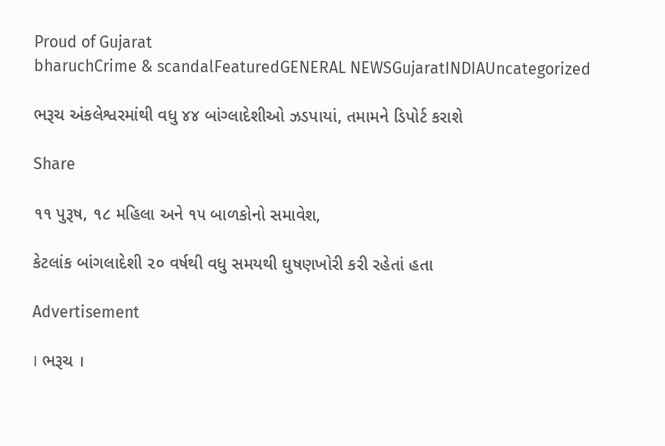Proud of Gujarat
bharuchCrime & scandalFeaturedGENERAL NEWSGujaratINDIAUncategorized

ભરૂચ અંકલેશ્વરમાંથી વધુ ૪૪ બાંગ્લાદેશીઓ ઝડપાયાં, તમામને ડિપોર્ટ કરાશે

Share

૧૧ પુરૂષ, ૧૮ મહિલા અને ૧૫ બાળકોનો સમાવેશ,

કેટલાંક બાંગલાદેશી ૨૦ વર્ષથી વધુ સમયથી ઘુષણખોરી કરી રહેતાં હતા

Advertisement

। ભરૂચ ।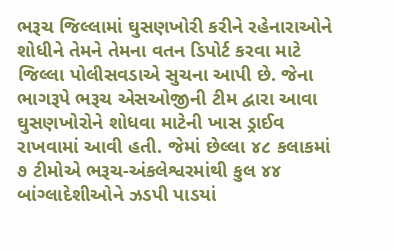ભરૂચ જિલ્લામાં ઘુસણખોરી કરીને રહેનારાઓને શોધીને તેમને તેમના વતન ડિપોર્ટ કરવા માટે જિલ્લા પોલીસવડાએ સુચના આપી છે. જેના ભાગરૂપે ભરૂચ એસઓજીની ટીમ દ્વારા આવા ઘુસણખોરોને શોધવા માટેની ખાસ ડ્રાઈવ રાખવામાં આવી હતી. જેમાં છેલ્લા ૪૮ કલાકમાં ૭ ટીમોએ ભરૂચ-અંકલેશ્વરમાંથી કુલ ૪૪ બાંગ્લાદેશીઓને ઝડપી પાડયાં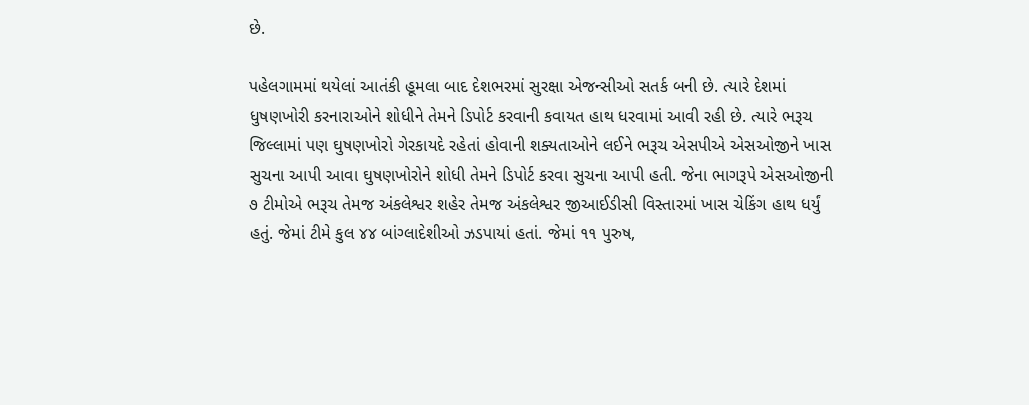છે.

પહેલગામમાં થયેલાં આતંકી હૂમલા બાદ દેશભરમાં સુરક્ષા એજન્સીઓ સતર્ક બની છે. ત્યારે દેશમાં ધુષણખોરી કરનારાઓને શોધીને તેમને ડિપોર્ટ કરવાની કવાયત હાથ ધરવામાં આવી રહી છે. ત્યારે ભરૂચ જિલ્લામાં પણ ઘુષણખોરો ગેરકાયદે રહેતાં હોવાની શક્યતાઓને લઈને ભરૂચ એસપીએ એસઓજીને ખાસ સુચના આપી આવા ઘુષણખોરોને શોધી તેમને ડિપોર્ટ કરવા સુચના આપી હતી. જેના ભાગરૂપે એસઓજીની ૭ ટીમોએ ભરૂચ તેમજ અંકલેશ્વર શહેર તેમજ અંકલેશ્વર જીઆઈડીસી વિસ્તારમાં ખાસ ચેકિંગ હાથ ધર્યું હતું. જેમાં ટીમે કુલ ૪૪ બાંગ્લાદેશીઓ ઝડપાયાં હતાં. જેમાં ૧૧ પુરુષ,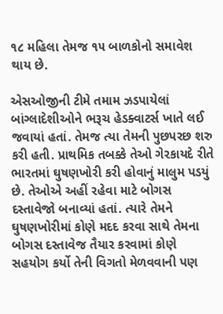૧૮ મહિલા તેમજ ૧૫ બાળકોનો સમાવેશ થાય છે.

એસઓજીની ટીમે તમામ ઝડપાયેલાં બાંગ્લાદેશીઓને ભરૂચ હેડક્વાટર્સ ખાતે લઈ જવાયાં હતાં. તેમજ ત્યા તેમની પુછપરછ શરુ કરી હતી. પ્રાથમિક તબક્કે તેઓ ગેરકાયદે રીતે ભારતમાં ઘુષણખોરી કરી હોવાનું માલુમ પડયું છે. તેઓએ અહીં રહેવા માટે બોગસ દસ્તાવેજો બનાવ્યાં હતાં. ત્યારે તેમને ઘુષણખોરીમાં કોણે મદદ કરવા સાથે તેમના બોગસ દસ્તાવેજ તૈયાર કરવામાં કોણે સહયોગ કર્યો તેની વિગતો મેળવવાની પણ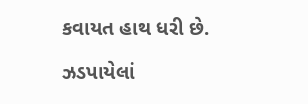કવાયત હાથ ધરી છે.

ઝડપાયેલાં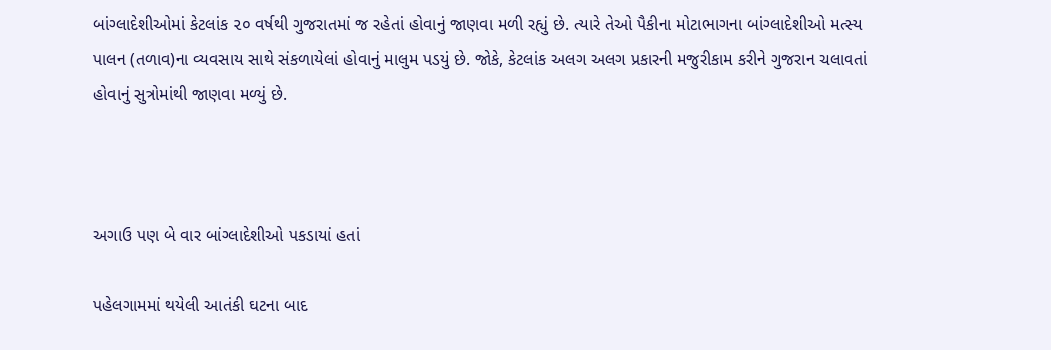બાંગ્લાદેશીઓમાં કેટલાંક ૨૦ વર્ષથી ગુજરાતમાં જ રહેતાં હોવાનું જાણવા મળી રહ્યું છે. ત્યારે તેઓ પૈકીના મોટાભાગના બાંગ્લાદેશીઓ મત્સ્ય પાલન (તળાવ)ના વ્યવસાય સાથે સંકળાયેલાં હોવાનું માલુમ પડયું છે. જોકે, કેટલાંક અલગ અલગ પ્રકારની મજુરીકામ કરીને ગુજરાન ચલાવતાં હોવાનું સુત્રોમાંથી જાણવા મળ્યું છે.



અગાઉ પણ બે વાર બાંગ્લાદેશીઓ પકડાયાં હતાં

પહેલગામમાં થયેલી આતંકી ઘટના બાદ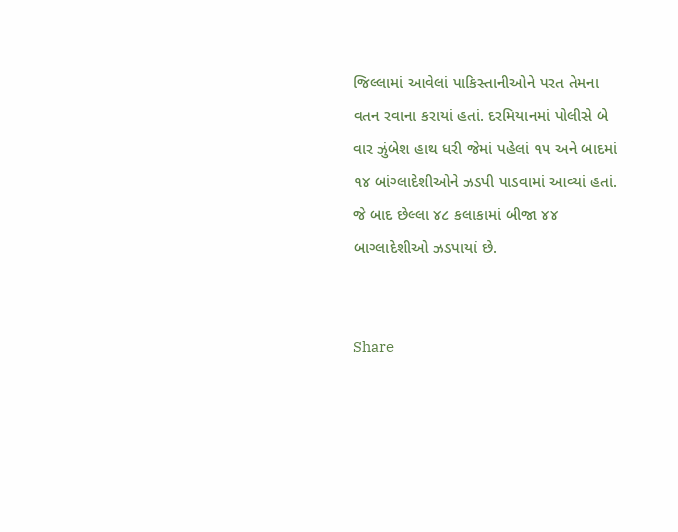જિલ્લામાં આવેલાં પાકિસ્તાનીઓને પરત તેમના વતન રવાના કરાયાં હતાં. દરમિયાનમાં પોલીસે બે વાર ઝુંબેશ હાથ ધરી જેમાં પહેલાં ૧૫ અને બાદમાં ૧૪ બાંગ્લાદેશીઓને ઝડપી પાડવામાં આવ્યાં હતાં. જે બાદ છેલ્લા ૪૮ કલાકામાં બીજા ૪૪ બાગ્લાદેશીઓ ઝડપાયાં છે.


Share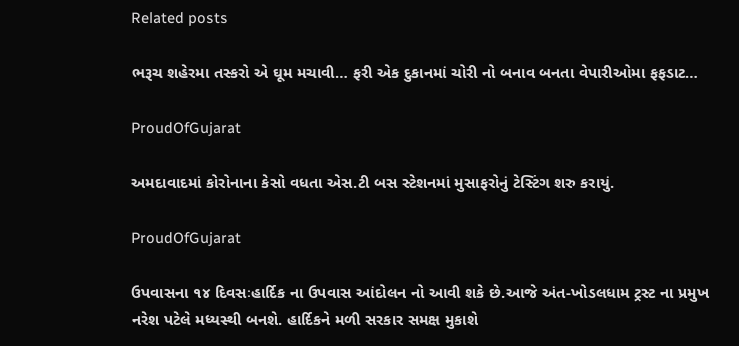Related posts

ભરૂચ શહેરમા તસ્કરો એ ઘૂમ મચાવી… ફરી એક દુકાનમાં ચોરી નો બનાવ બનતા વેપારીઓમા ફફડાટ…

ProudOfGujarat

અમદાવાદમાં કોરોનાના કેસો વધતા એસ.ટી બસ સ્ટેશનમાં મુસાફરોનું ટેસ્ટિંગ શરુ કરાયું.

ProudOfGujarat

ઉપવાસના ૧૪ દિવસઃહાર્દિક ના ઉપવાસ આંદોલન નો આવી શકે છે.આજે અંત-ખોડલધામ ટ્રસ્ટ ના પ્રમુખ નરેશ પટેલે મધ્યસ્થી બનશે. હાર્દિકને મળી સરકાર સમક્ષ મુકાશે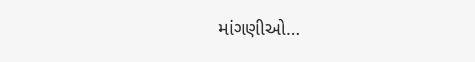માંગણીઓ…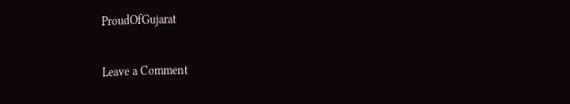ProudOfGujarat

Leave a Comment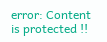error: Content is protected !!